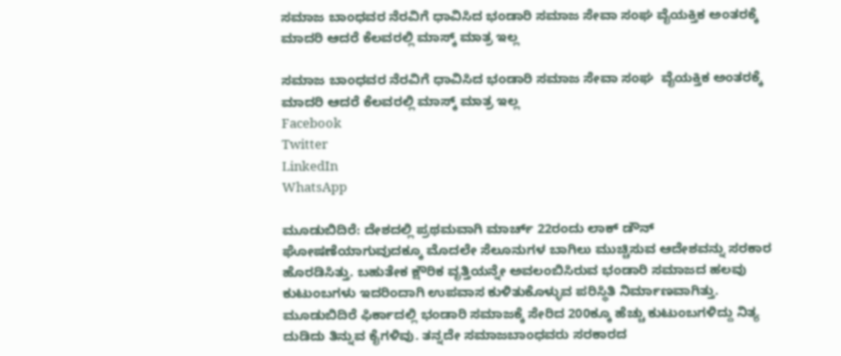ಸಮಾಜ ಬಾಂಧವರ ನೆರವಿಗೆ ಧಾವಿಸಿದ ಭಂಡಾರಿ ಸಮಾಜ ಸೇವಾ ಸಂಘ ವೈಯಕ್ತಿಕ ಅಂತರಕ್ಕೆ ಮಾದರಿ ಆದರೆ ಕೆಲವರಲ್ಲಿ ಮಾಸ್ಕ್ ಮಾತ್ರ ಇಲ್ಲ

ಸಮಾಜ ಬಾಂಧವರ ನೆರವಿಗೆ ಧಾವಿಸಿದ ಭಂಡಾರಿ ಸಮಾಜ ಸೇವಾ ಸಂಘ  ವೈಯಕ್ತಿಕ ಅಂತರಕ್ಕೆ ಮಾದರಿ ಆದರೆ ಕೆಲವರಲ್ಲಿ ಮಾಸ್ಕ್ ಮಾತ್ರ ಇಲ್ಲ
Facebook
Twitter
LinkedIn
WhatsApp

ಮೂಡುಬಿದಿರೆ: ದೇಶದಲ್ಲಿ ಪ್ರಥಮವಾಗಿ ಮಾರ್ಚ್ 22ರಂದು ಲಾಕ್ ಡೌನ್ ಘೋಷಣೆಯಾಗುವುದಕ್ಕೂ ಮೊದಲೇ ಸೆಲೂನುಗಳ ಬಾಗಿಲು ಮುಚ್ಚಿಸುವ ಆದೇಶವನ್ನು ಸರಕಾರ ಹೊರಡಿಸಿತ್ತು. ಬಹುತೇಕ ಕ್ಷೌರಿಕ ವೃತ್ತಿಯನ್ನೇ ಅವಲಂಬಿಸಿರುವ ಭಂಡಾರಿ ಸಮಾಜದ ಹಲವು ಕುಟುಂಬಗಳು ಇದರಿಂದಾಗಿ ಉಪವಾಸ ಕುಳಿತುಕೊಳ್ಳುವ ಪರಿಸ್ಥಿತಿ ನಿರ್ಮಾಣವಾಗಿತ್ತು. ಮೂಡುಬಿದಿರೆ ಫಿರ್ಕಾದಲ್ಲಿ ಭಂಡಾರಿ ಸಮಾಜಕ್ಕೆ ಸೇರಿದ 200ಕ್ಕೂ ಹೆಚ್ಚು ಕುಟುಂಬಗಳಿದ್ದು ನಿತ್ಯ ದುಡಿದು ತಿನ್ನುವ ಕೈಗಳಿವು. ತನ್ನದೇ ಸಮಾಜಬಾಂಧವರು ಸರಕಾರದ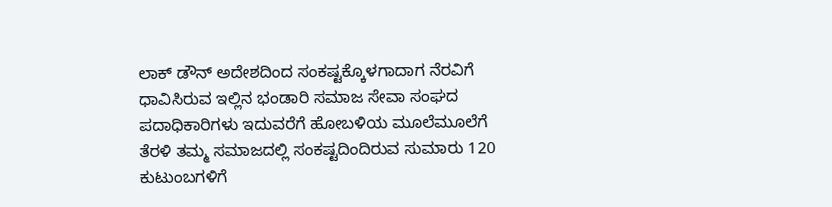ಲಾಕ್ ಡೌನ್ ಅದೇಶದಿಂದ ಸಂಕಷ್ಟಕ್ಕೊಳಗಾದಾಗ ನೆರವಿಗೆ ಧಾವಿಸಿರುವ ಇಲ್ಲಿನ ಭಂಡಾರಿ ಸಮಾಜ ಸೇವಾ ಸಂಘದ ಪದಾಧಿಕಾರಿಗಳು ಇದುವರೆಗೆ ಹೋಬಳಿಯ ಮೂಲೆಮೂಲೆಗೆ ತೆರಳಿ ತಮ್ಮ ಸಮಾಜದಲ್ಲಿ ಸಂಕಷ್ಟದಿಂದಿರುವ ಸುಮಾರು 120 ಕುಟುಂಬಗಳಿಗೆ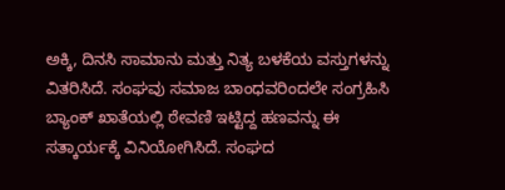ಅಕ್ಕಿ, ದಿನಸಿ ಸಾಮಾನು ಮತ್ತು ನಿತ್ಯ ಬಳಕೆಯ ವಸ್ತುಗಳನ್ನು ವಿತರಿಸಿದೆ. ಸಂಘವು ಸಮಾಜ ಬಾಂಧವರಿಂದಲೇ ಸಂಗ್ರಹಿಸಿ ಬ್ಯಾಂಕ್ ಖಾತೆಯಲ್ಲಿ ಠೇವಣಿ ಇಟ್ಟಿದ್ದ ಹಣವನ್ನು ಈ ಸತ್ಕಾರ್ಯಕ್ಕೆ ವಿನಿಯೋಗಿಸಿದೆ. ಸಂಘದ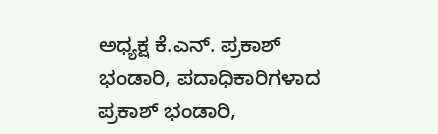ಅಧ್ಯಕ್ಷ ಕೆ.ಎನ್. ಪ್ರಕಾಶ್ ಭಂಡಾರಿ, ಪದಾಧಿಕಾರಿಗಳಾದ ಪ್ರಕಾಶ್ ಭಂಡಾರಿ,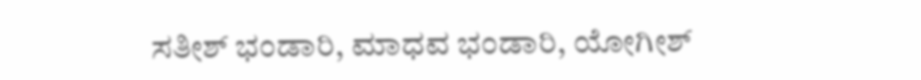ಸತೀಶ್ ಭಂಡಾರಿ, ಮಾಧವ ಭಂಡಾರಿ, ಯೋಗೀಶ್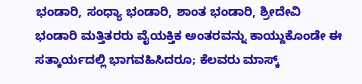ಭಂಡಾರಿ, ಸಂಧ್ಯಾ ಭಂಡಾರಿ, ಶಾಂತ ಭಂಡಾರಿ, ಶ್ರೀದೇವಿ ಭಂಡಾರಿ ಮತ್ತಿತರರು ವೈಯಕ್ತಿಕ ಅಂತರವನ್ನು ಕಾಯ್ದುಕೊಂಡೇ ಈ ಸತ್ಕಾರ್ಯದಲ್ಲಿ ಭಾಗವಹಿಸಿದರೂ; ಕೆಲವರು ಮಾಸ್ಕ್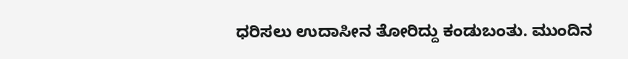ಧರಿಸಲು ಉದಾಸೀನ ತೋರಿದ್ದು ಕಂಡುಬಂತು. ಮುಂದಿನ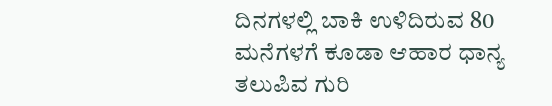ದಿನಗಳಲ್ಲಿ ಬಾಕಿ ಉಳಿದಿರುವ 80 ಮನೆಗಳಗೆ ಕೂಡಾ ಆಹಾರ ಧಾನ್ಯ ತಲುಪಿವ ಗುರಿ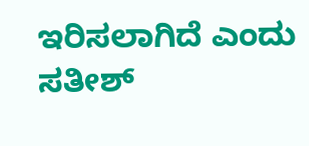ಇರಿಸಲಾಗಿದೆ ಎಂದು ಸತೀಶ್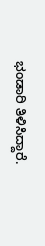ಭಂಡಾರಿ ತಿಳಿಸಿದ್ದಾರೆ.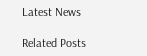Latest News

Related Posts